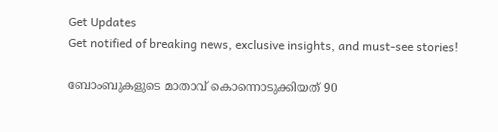Get Updates
Get notified of breaking news, exclusive insights, and must-see stories!

ബോംബുകളുടെ മാതാവ് കൊന്നൊടുക്കിയത് 90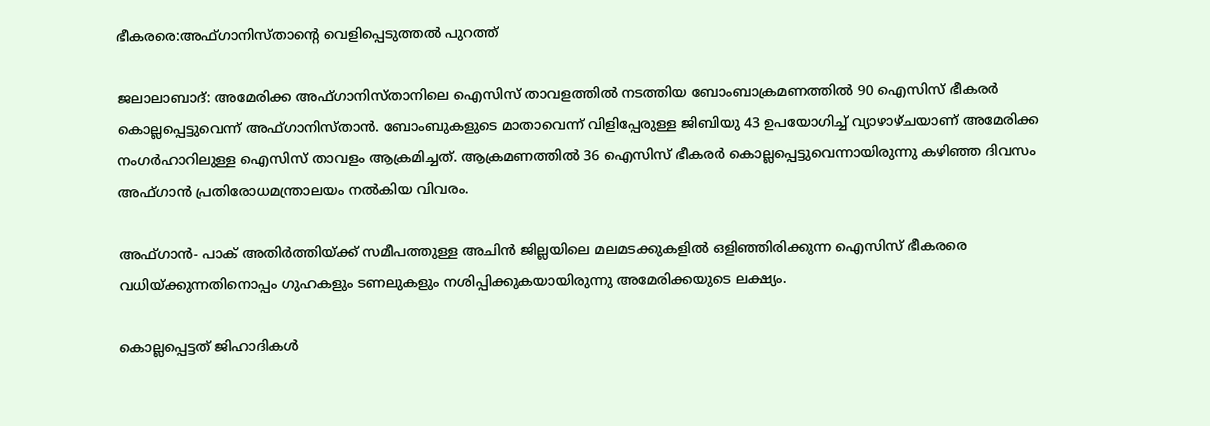ഭീകരരെ:അഫ്ഗാനിസ്താന്റെ വെളിപ്പെടുത്തല്‍ പുറത്ത്

ജലാലാബാദ്: അമേരിക്ക അഫ്ഗാനിസ്താനിലെ ഐസിസ് താവളത്തില്‍ നടത്തിയ ബോംബാക്രമണത്തില്‍ 90 ഐസിസ് ഭീകരര്‍ കൊല്ലപ്പെട്ടുവെന്ന് അഫ്ഗാനിസ്താന്‍. ബോംബുകളുടെ മാതാവെന്ന് വിളിപ്പേരുള്ള ജിബിയു 43 ഉപയോഗിച്ച് വ്യാഴാഴ്ചയാണ് അമേരിക്ക നംഗര്‍ഹാറിലുള്ള ഐസിസ് താവളം ആക്രമിച്ചത്. ആക്രമണത്തില്‍ 36 ഐസിസ് ഭീകരര്‍ കൊല്ലപ്പെട്ടുവെന്നായിരുന്നു കഴിഞ്ഞ ദിവസം അഫ്ഗാന്‍ പ്രതിരോധമന്ത്രാലയം നല്‍കിയ വിവരം.

അഫ്ഗാന്‍- പാക് അതിര്‍ത്തിയ്ക്ക് സമീപത്തുള്ള അചിന്‍ ജില്ലയിലെ മലമടക്കുകളില്‍ ഒളിഞ്ഞിരിക്കുന്ന ഐസിസ് ഭീകരരെ വധിയ്ക്കുന്നതിനൊപ്പം ഗുഹകളും ടണലുകളും നശിപ്പിക്കുകയായിരുന്നു അമേരിക്കയുടെ ലക്ഷ്യം.

കൊല്ലപ്പെട്ടത് ജിഹാദികള്‍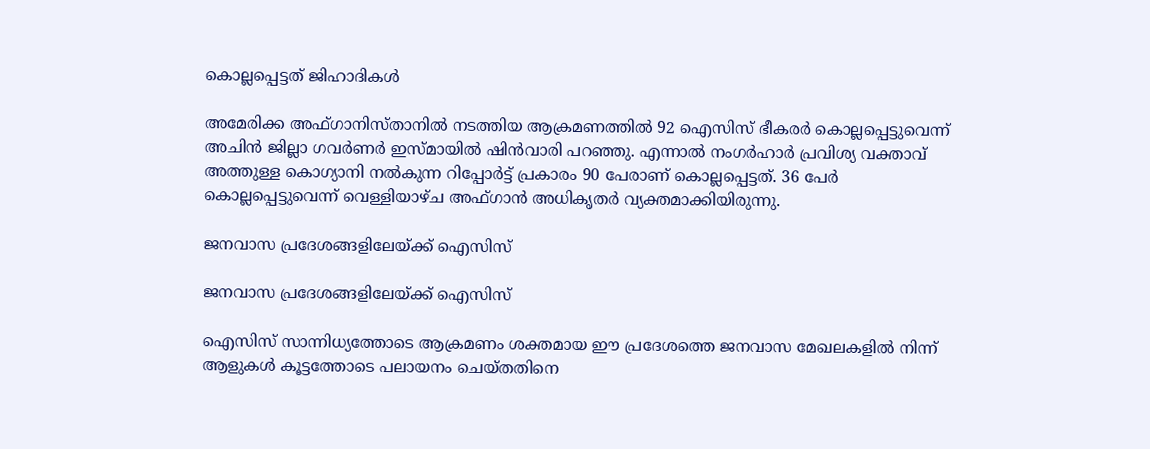കൊല്ലപ്പെട്ടത് ജിഹാദികള്‍

അമേരിക്ക അഫ്ഗാനിസ്താനില്‍ നടത്തിയ ആക്രമണത്തില്‍ 92 ഐസിസ് ഭീകരര്‍ കൊല്ലപ്പെട്ടുവെന്ന് അചിന്‍ ജില്ലാ ഗവര്‍ണര്‍ ഇസ്മായില്‍ ഷിന്‍വാരി പറഞ്ഞു. എന്നാല്‍ നംഗര്‍ഹാര്‍ പ്രവിശ്യ വക്താവ് അത്തുള്ള കൊഗ്യാനി നല്‍കുന്ന റിപ്പോര്‍ട്ട് പ്രകാരം 90 പേരാണ് കൊല്ലപ്പെട്ടത്. 36 പേര്‍ കൊല്ലപ്പെട്ടുവെന്ന് വെള്ളിയാഴ്ച അഫ്ഗാന്‍ അധികൃതര്‍ വ്യക്തമാക്കിയിരുന്നു.

ജനവാസ പ്രദേശങ്ങളിലേയ്ക്ക് ഐസിസ്

ജനവാസ പ്രദേശങ്ങളിലേയ്ക്ക് ഐസിസ്

ഐസിസ് സാന്നിധ്യത്തോടെ ആക്രമണം ശക്തമായ ഈ പ്രദേശത്തെ ജനവാസ മേഖലകളില്‍ നിന്ന് ആളുകള്‍ കൂട്ടത്തോടെ പലായനം ചെയ്തതിനെ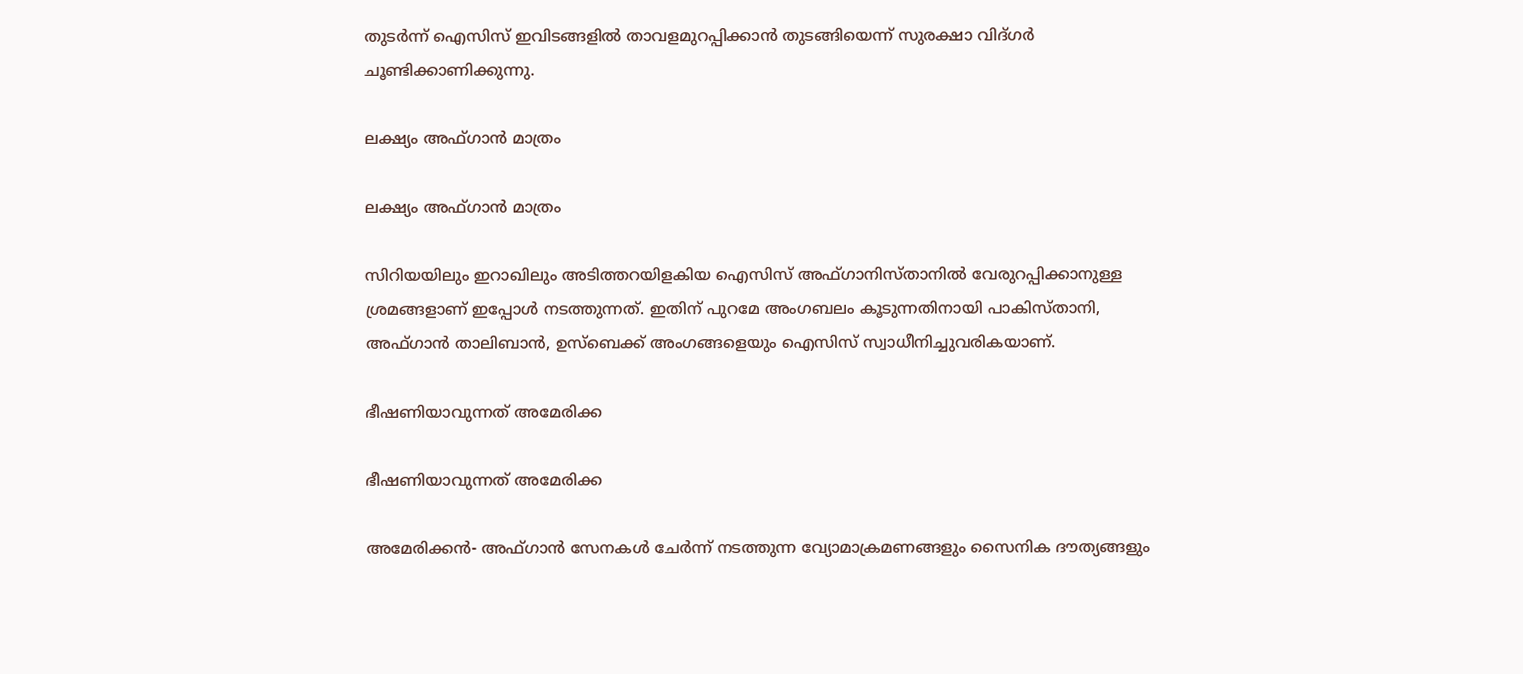തുടര്‍ന്ന് ഐസിസ് ഇവിടങ്ങളില്‍ താവളമുറപ്പിക്കാന്‍ തുടങ്ങിയെന്ന് സുരക്ഷാ വിദ്ഗര്‍ ചൂണ്ടിക്കാണിക്കുന്നു.

ലക്ഷ്യം അഫ്ഗാന്‍ മാത്രം

ലക്ഷ്യം അഫ്ഗാന്‍ മാത്രം

സിറിയയിലും ഇറാഖിലും അടിത്തറയിളകിയ ഐസിസ് അഫ്ഗാനിസ്താനില്‍ വേരുറപ്പിക്കാനുള്ള ശ്രമങ്ങളാണ് ഇപ്പോള്‍ നടത്തുന്നത്. ഇതിന് പുറമേ അംഗബലം കൂടുന്നതിനായി പാകിസ്താനി, അഫ്ഗാന്‍ താലിബാന്‍, ഉസ്‌ബെക്ക് അംഗങ്ങളെയും ഐസിസ് സ്വാധീനിച്ചുവരികയാണ്.

ഭീഷണിയാവുന്നത് അമേരിക്ക

ഭീഷണിയാവുന്നത് അമേരിക്ക

അമേരിക്കന്‍- അഫ്ഗാന്‍ സേനകള്‍ ചേര്‍ന്ന് നടത്തുന്ന വ്യോമാക്രമണങ്ങളും സൈനിക ദൗത്യങ്ങളും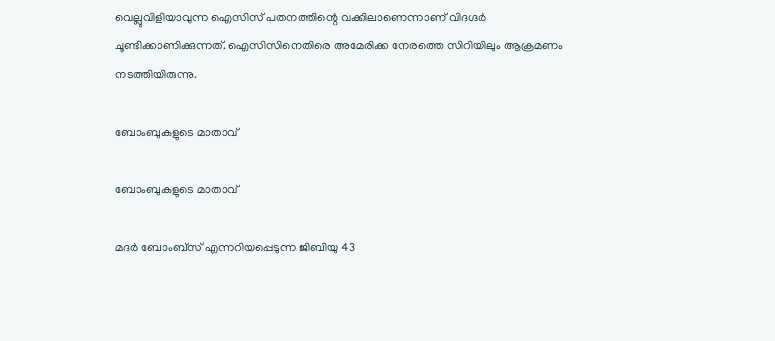വെല്ലുവിളിയാവുന്ന ഐസിസ് പതനത്തിന്റെ വക്കിലാണെന്നാണ് വിദഗ്ദര്‍ ചൂണ്ടിക്കാണിക്കുന്നത്. ഐസിസിനെതിരെ അമേരിക്ക നേരത്തെ സിറിയിലും ആക്രമണം നടത്തിയിരുന്നു.

ബോംബുകളുടെ മാതാവ്

ബോംബുകളുടെ മാതാവ്

മദര്‍ ബോംബ്‌സ് എന്നറിയപ്പെടുന്ന ജിബിയു 43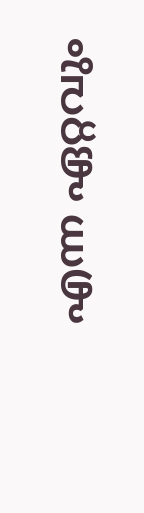എന്ന ഏറ്റവും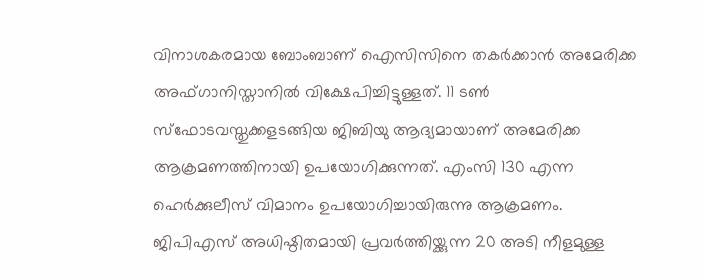വിനാശകരമായ ബോംബാണ് ഐസിസിനെ തകര്‍ക്കാന്‍ അമേരിക്ക അഫ്ഗാനിസ്താനില്‍ വിക്ഷേപിച്ചിട്ടുള്ളത്. 11 ടണ്‍ സ്‌ഫോടവസ്തുക്കളടങ്ങിയ ജിബിയു ആദ്യമായാണ് അമേരിക്ക ആക്രമണത്തിനായി ഉപയോഗിക്കുന്നത്. എംസി 130 എന്ന ഹെര്‍ക്കുലീസ് വിമാനം ഉപയോഗിച്ചായിരുന്നു ആക്രമണം. ജിപിഎസ് അധിഷ്ഠിതമായി പ്രവര്‍ത്തിയ്ക്കുന്ന 20 അടി നീളമുള്ള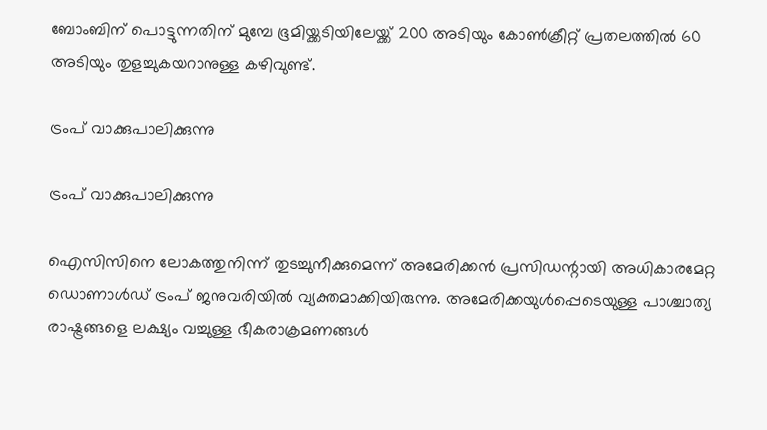ബോംബിന് പൊട്ടുന്നതിന് മുമ്പേ ഭൂമിയ്ക്കടിയിലേയ്ക്ക് 200 അടിയും കോണ്‍ക്രീറ്റ് പ്രതലത്തില്‍ 60 അടിയും തുളച്ചുകയറാനുള്ള കഴിവുണ്ട്.

ട്രംപ് വാക്കുപാലിക്കുന്നു

ട്രംപ് വാക്കുപാലിക്കുന്നു

ഐസിസിനെ ലോകത്തുനിന്ന് തുടച്ചുനീക്കുമെന്ന് അമേരിക്കന്‍ പ്രസിഡന്റായി അധികാരമേറ്റ ഡൊണാള്‍ഡ് ട്രംപ് ജനുവരിയില്‍ വ്യക്തമാക്കിയിരുന്നു. അമേരിക്കയുള്‍പ്പെടെയുള്ള പാശ്ചാത്യ രാഷ്ട്രങ്ങളെ ലക്ഷ്യം വച്ചുള്ള ഭീകരാക്രമണങ്ങള്‍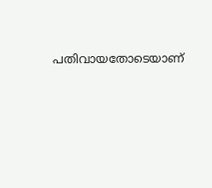പതിവായതോടെയാണ്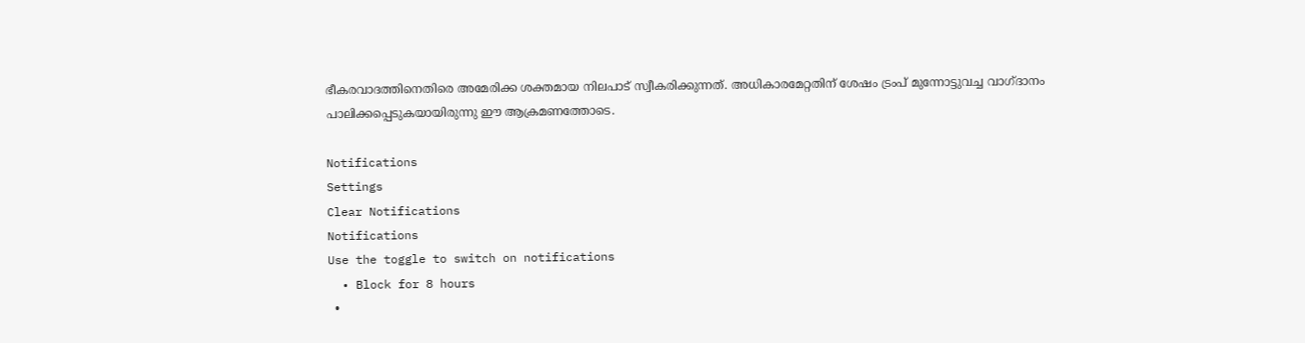ഭീകരവാദത്തിനെതിരെ അമേരിക്ക ശക്തമായ നിലപാട് സ്വീകരിക്കുന്നത്. അധികാരമേറ്റതിന് ശേഷം ട്രംപ് മുന്നോട്ടുവച്ച വാഗ്ദാനം പാലിക്കപ്പെടുകയായിരുന്നു ഈ ആക്രമണത്തോടെ.

Notifications
Settings
Clear Notifications
Notifications
Use the toggle to switch on notifications
  • Block for 8 hours
  •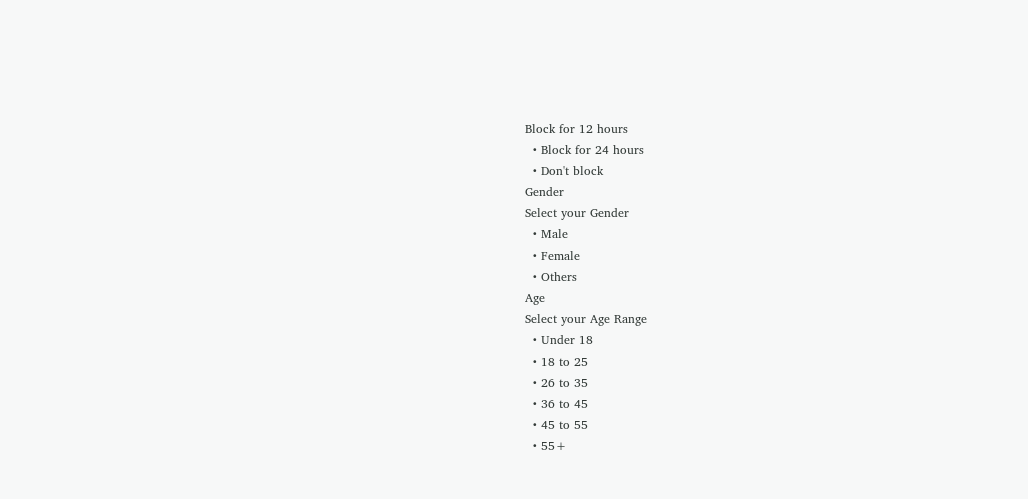Block for 12 hours
  • Block for 24 hours
  • Don't block
Gender
Select your Gender
  • Male
  • Female
  • Others
Age
Select your Age Range
  • Under 18
  • 18 to 25
  • 26 to 35
  • 36 to 45
  • 45 to 55
  • 55+